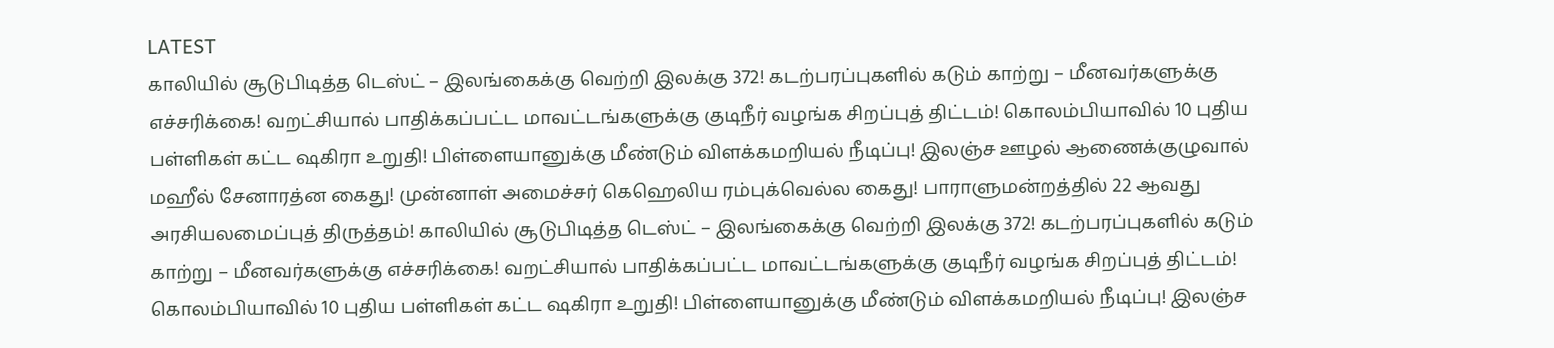LATEST
காலியில் சூடுபிடித்த டெஸ்ட் – இலங்கைக்கு வெற்றி இலக்கு 372! கடற்பரப்புகளில் கடும் காற்று – மீனவர்களுக்கு எச்சரிக்கை! வறட்சியால் பாதிக்கப்பட்ட மாவட்டங்களுக்கு குடிநீர் வழங்க சிறப்புத் திட்டம்! கொலம்பியாவில் 10 புதிய பள்ளிகள் கட்ட ஷகிரா உறுதி! பிள்ளையானுக்கு மீண்டும் விளக்கமறியல் நீடிப்பு! இலஞ்ச ஊழல் ஆணைக்குழுவால் மஹீல் சேனாரத்ன கைது! முன்னாள் அமைச்சர் கெஹெலிய ரம்புக்வெல்ல கைது! பாராளுமன்றத்தில் 22 ஆவது அரசியலமைப்புத் திருத்தம்! காலியில் சூடுபிடித்த டெஸ்ட் – இலங்கைக்கு வெற்றி இலக்கு 372! கடற்பரப்புகளில் கடும் காற்று – மீனவர்களுக்கு எச்சரிக்கை! வறட்சியால் பாதிக்கப்பட்ட மாவட்டங்களுக்கு குடிநீர் வழங்க சிறப்புத் திட்டம்! கொலம்பியாவில் 10 புதிய பள்ளிகள் கட்ட ஷகிரா உறுதி! பிள்ளையானுக்கு மீண்டும் விளக்கமறியல் நீடிப்பு! இலஞ்ச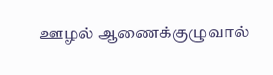ஊழல் ஆணைக்குழுவால்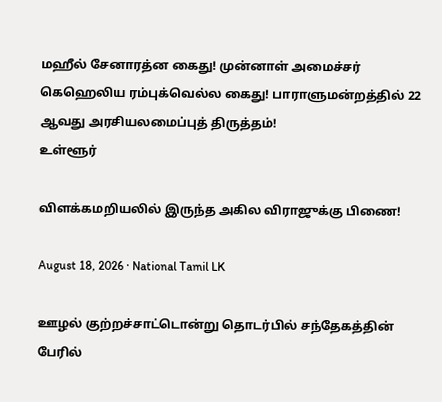மஹீல் சேனாரத்ன கைது! முன்னாள் அமைச்சர் கெஹெலிய ரம்புக்வெல்ல கைது! பாராளுமன்றத்தில் 22 ஆவது அரசியலமைப்புத் திருத்தம்!
உள்ளூர்

விளக்கமறியலில் இருந்த அகில விராஜுக்கு பிணை!

August 18, 2026 · National Tamil LK

ஊழல் குற்றச்சாட்டொன்று தொடர்பில் சந்தேகத்தின் பேரில்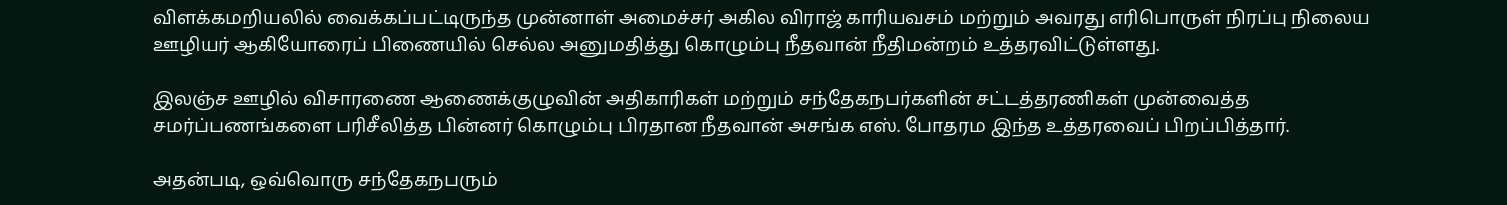விளக்கமறியலில் வைக்கப்பட்டிருந்த முன்னாள் அமைச்சர் அகில விராஜ் காரியவசம் மற்றும் அவரது எரிபொருள் நிரப்பு நிலைய ஊழியர் ஆகியோரைப் பிணையில் செல்ல அனுமதித்து கொழும்பு நீதவான் நீதிமன்றம் உத்தரவிட்டுள்ளது.

இலஞ்ச ஊழில் விசாரணை ஆணைக்குழுவின் அதிகாரிகள் மற்றும் சந்தேகநபர்களின் சட்டத்தரணிகள் முன்வைத்த சமர்ப்பணங்களை பரிசீலித்த பின்னர் கொழும்பு பிரதான நீதவான் அசங்க எஸ். போதரம இந்த உத்தரவைப் பிறப்பித்தார்.

அதன்படி, ஒவ்வொரு சந்தேகநபரும்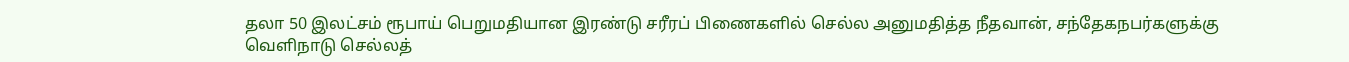தலா 50 இலட்சம் ரூபாய் பெறுமதியான இரண்டு சரீரப் பிணைகளில் செல்ல அனுமதித்த நீதவான், சந்தேகநபர்களுக்கு வெளிநாடு செல்லத்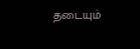தடையும்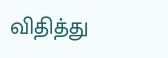விதித்து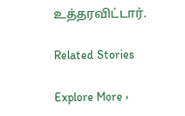உத்தரவிட்டார்.

Related Stories

Explore More ›